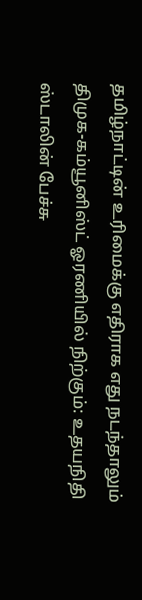தமிழ்நாட்டின் உரிமைக்கு எதிராக எது நடந்தாலும் திமுக-கம்யூனிஸ்ட் ஓரணியில் நிற்கும்: உதயநிதி ஸ்டாலின் பேச்சு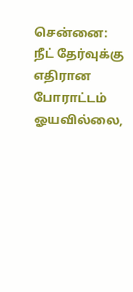சென்னை: நீட் தேர்வுக்கு எதிரான போராட்டம் ஓயவில்லை,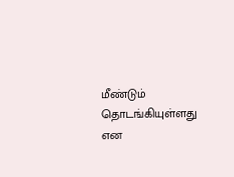மீண்டும் தொடங்கியுள்ளது என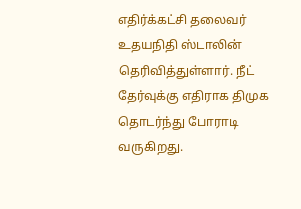எதிர்க்கட்சி தலைவர் உதயநிதி ஸ்டாலின் தெரிவித்துள்ளார். நீட் தேர்வுக்கு எதிராக திமுக தொடர்ந்து போராடி வருகிறது.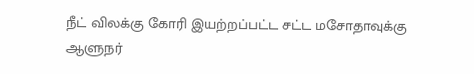நீட் விலக்கு கோரி இயற்றப்பட்ட சட்ட மசோதாவுக்கு ஆளுநர்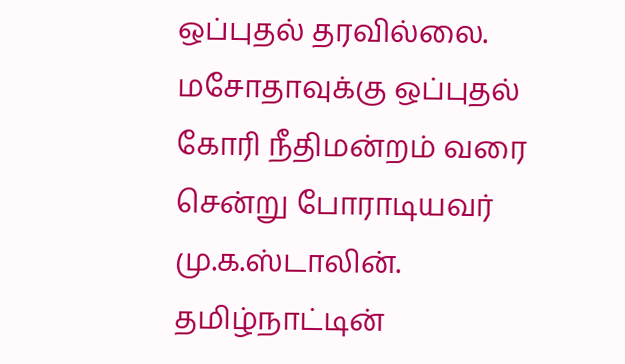ஒப்புதல் தரவில்லை. மசோதாவுக்கு ஒப்புதல் கோரி நீதிமன்றம் வரை சென்று போராடியவர் மு.க.ஸ்டாலின். தமிழ்நாட்டின்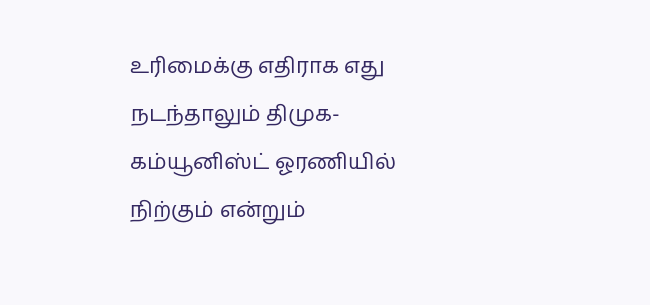உரிமைக்கு எதிராக எது நடந்தாலும் திமுக-கம்யூனிஸ்ட் ஓரணியில் நிற்கும் என்றும்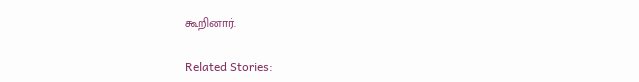கூறினார்.

Related Stories: